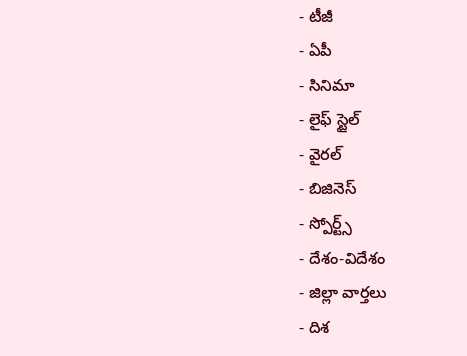- టీజీ
- ఏపీ
- సినిమా
- లైఫ్ స్టైల్
- వైరల్
- బిజినెస్
- స్పోర్ట్స్
- దేశం-విదేశం
- జిల్లా వార్తలు
- దిశ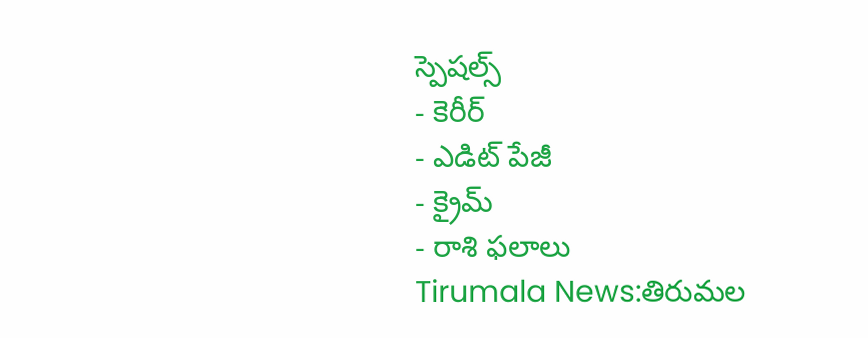స్పెషల్స్
- కెరీర్
- ఎడిట్ పేజీ
- క్రైమ్
- రాశి ఫలాలు
Tirumala News:తిరుమల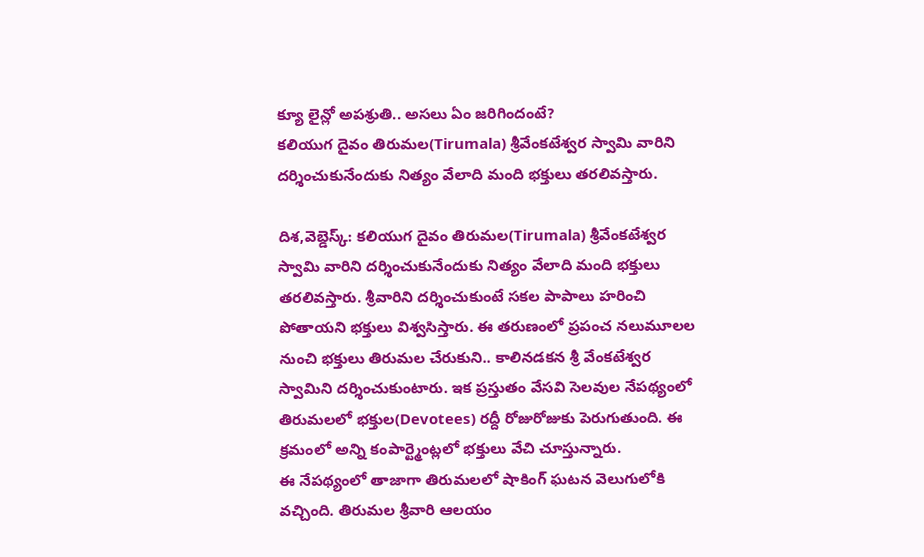క్యూ లైన్లో అపశ్రుతి.. అసలు ఏం జరిగిందంటే?
కలియుగ దైవం తిరుమల(Tirumala) శ్రీవేంకటేశ్వర స్వామి వారిని దర్శించుకునేందుకు నిత్యం వేలాది మంది భక్తులు తరలివస్తారు.

దిశ,వెబ్డెస్క్: కలియుగ దైవం తిరుమల(Tirumala) శ్రీవేంకటేశ్వర స్వామి వారిని దర్శించుకునేందుకు నిత్యం వేలాది మంది భక్తులు తరలివస్తారు. శ్రీవారిని దర్శించుకుంటే సకల పాపాలు హరించి పోతాయని భక్తులు విశ్వసిస్తారు. ఈ తరుణంలో ప్రపంచ నలుమూలల నుంచి భక్తులు తిరుమల చేరుకుని.. కాలినడకన శ్రీ వేంకటేశ్వర స్వామిని దర్శించుకుంటారు. ఇక ప్రస్తుతం వేసవి సెలవుల నేపథ్యంలో తిరుమలలో భక్తుల(Devotees) రద్దీ రోజురోజుకు పెరుగుతుంది. ఈ క్రమంలో అన్ని కంపార్ట్మెంట్లలో భక్తులు వేచి చూస్తున్నారు.
ఈ నేపథ్యంలో తాజాగా తిరుమలలో షాకింగ్ ఘటన వెలుగులోకి వచ్చింది. తిరుమల శ్రీవారి ఆలయం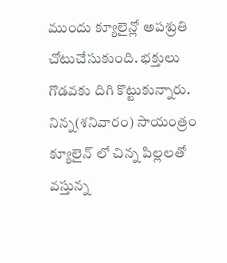ముందు క్యూలైన్లో అపశ్రుతి చోటుచేసుకుంది. భక్తులు గొడవకు దిగి కొట్టుకున్నారు. నిన్న(శనివారం) సాయంత్రం క్యూలైన్ లో చిన్న పిల్లలతో వస్తున్న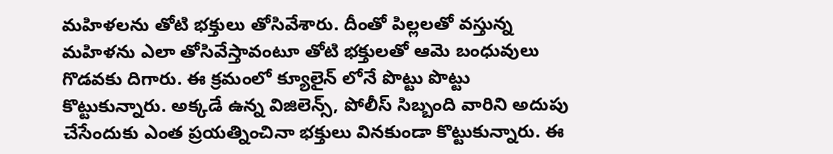మహిళలను తోటి భక్తులు తోసివేశారు. దీంతో పిల్లలతో వస్తున్న మహిళను ఎలా తోసివేస్తావంటూ తోటి భక్తులతో ఆమె బంధువులు గొడవకు దిగారు. ఈ క్రమంలో క్యూలైన్ లోనే పొట్టు పొట్టు కొట్టుకున్నారు. అక్కడే ఉన్న విజిలెన్స్, పోలీస్ సిబ్బంది వారిని అదుపు చేసేందుకు ఎంత ప్రయత్నించినా భక్తులు వినకుండా కొట్టుకున్నారు. ఈ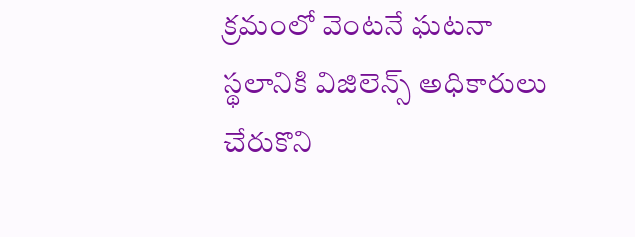క్రమంలో వెంటనే ఘటనా స్థలానికి విజిలెన్స్ అధికారులు చేరుకొని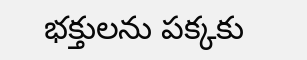భక్తులను పక్కకు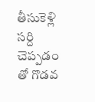తీసుకెళ్లి సర్ది చెప్పడం తో గొడవ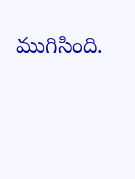ముగిసింది.